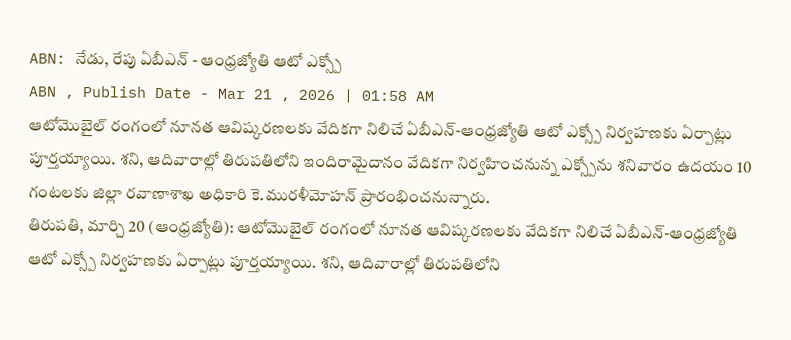ABN: నేడు, రేపు ఏబీఎన్ - ఆంధ్రజ్యోతి ఆటో ఎక్స్పో
ABN , Publish Date - Mar 21 , 2026 | 01:58 AM
ఆటోమొబైల్ రంగంలో నూనత ఆవిష్కరణలకు వేదికగా నిలిచే ఏబీఎన్-ఆంధ్రజ్యోతి ఆటో ఎక్స్పో నిర్వహణకు ఏర్పాట్లు పూర్తయ్యాయి. శని, ఆదివారాల్లో తిరుపతిలోని ఇందిరామైదానం వేదికగా నిర్వహించనున్న ఎక్స్పోను శనివారం ఉదయం 10 గంటలకు జిల్లా రవాణాశాఖ అధికారి కె.మురళీమోహన్ ప్రారంభించనున్నారు.
తిరుపతి, మార్చి 20 (ఆంధ్రజ్యోతి): ఆటోమొబైల్ రంగంలో నూనత ఆవిష్కరణలకు వేదికగా నిలిచే ఏబీఎన్-ఆంధ్రజ్యోతి ఆటో ఎక్స్పో నిర్వహణకు ఏర్పాట్లు పూర్తయ్యాయి. శని, ఆదివారాల్లో తిరుపతిలోని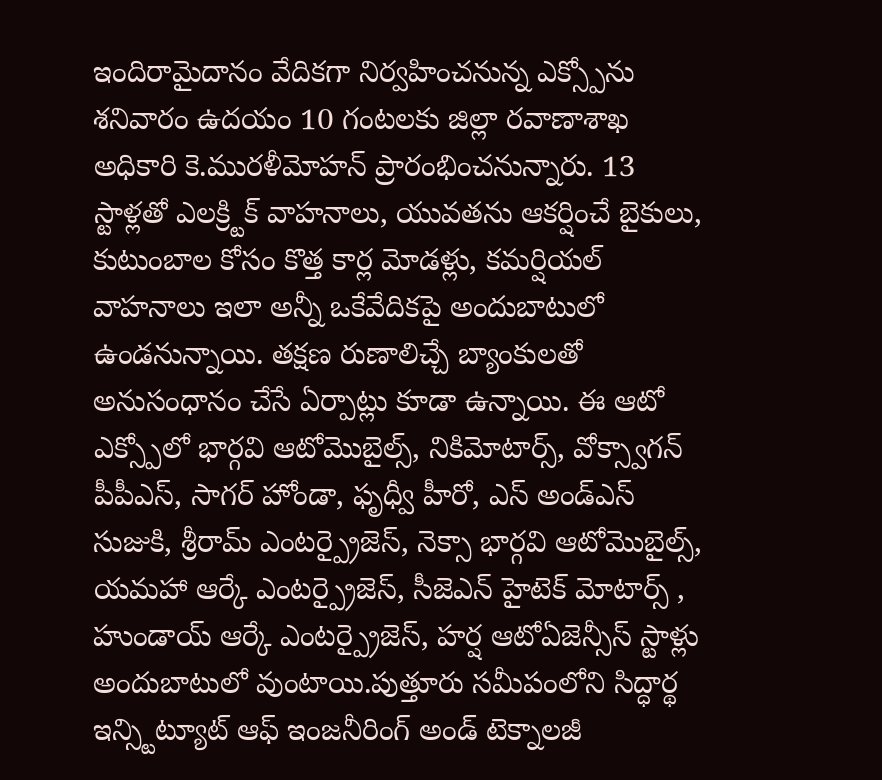ఇందిరామైదానం వేదికగా నిర్వహించనున్న ఎక్స్పోను శనివారం ఉదయం 10 గంటలకు జిల్లా రవాణాశాఖ అధికారి కె.మురళీమోహన్ ప్రారంభించనున్నారు. 13 స్టాళ్లతో ఎలక్ర్టిక్ వాహనాలు, యువతను ఆకర్షించే బైకులు, కుటుంబాల కోసం కొత్త కార్ల మోడళ్లు, కమర్షియల్ వాహనాలు ఇలా అన్నీ ఒకేవేదికపై అందుబాటులో ఉండనున్నాయి. తక్షణ రుణాలిచ్చే బ్యాంకులతో అనుసంధానం చేసే ఏర్పాట్లు కూడా ఉన్నాయి. ఈ ఆటో ఎక్స్పోలో భార్గవి ఆటోమొబైల్స్, నికిమోటార్స్, వోక్స్వాగన్ పీపీఎస్, సాగర్ హోండా, ఫృధ్వీ హీరో, ఎస్ అండ్ఎస్ సుజుకి, శ్రీరామ్ ఎంటర్ప్రైజెస్, నెక్సా భార్గవి ఆటోమొబైల్స్, యమహా ఆర్కే ఎంటర్ప్రైజెస్, సీజెఎన్ హైటెక్ మోటార్స్ , హుండాయ్ ఆర్కే ఎంటర్ప్రైజెస్, హర్ష ఆటోఏజెన్సీస్ స్టాళ్లు అందుబాటులో వుంటాయి.పుత్తూరు సమీపంలోని సిద్ధార్థ ఇన్స్టిట్యూట్ ఆఫ్ ఇంజనీరింగ్ అండ్ టెక్నాలజీ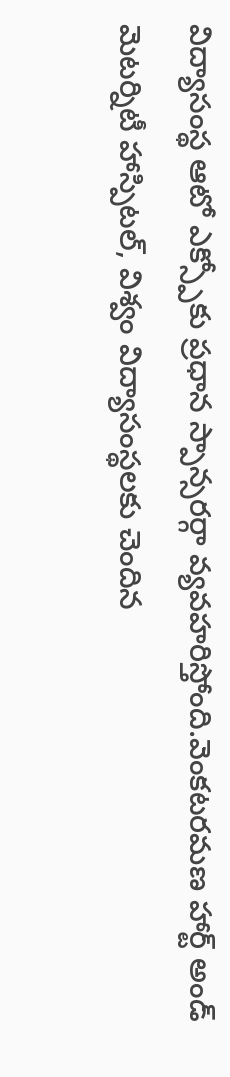విద్యాసంస్థ ఆటో ఎక్స్పోకు ప్రధాన స్పాన్సరర్గా వ్యవహరిస్తోంది.వెంకటరమణ హార్ట్ అండ్ మెటర్నిటీ హాస్పిటల్, విశ్వం విద్యాసంస్థలకు చెందిన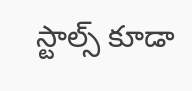స్టాల్స్ కూడా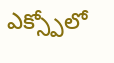ఎక్స్పోలో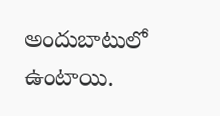అందుబాటులో ఉంటాయి.